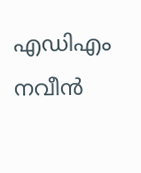എഡിഎം നവീൻ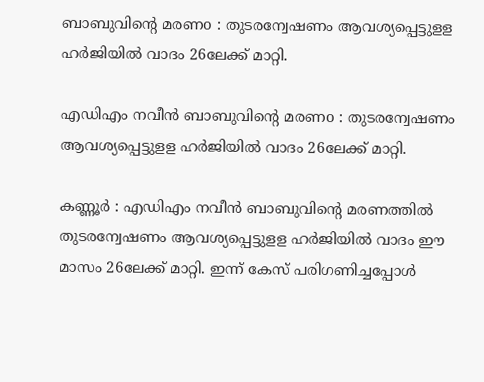ബാബുവിന്‍റെ മരണo : തുടരന്വേഷണം ആവശ്യപ്പെട്ടുളള ഹർജിയില്‍ വാദം 26ലേക്ക് മാറ്റി.

എഡിഎം നവീൻ ബാബുവിന്‍റെ മരണo : തുടരന്വേഷണം ആവശ്യപ്പെട്ടുളള ഹർജിയില്‍ വാദം 26ലേക്ക് മാറ്റി.

കണ്ണൂർ : എഡിഎം നവീൻ ബാബുവിന്‍റെ മരണത്തില്‍ തുടരന്വേഷണം ആവശ്യപ്പെട്ടുളള ഹർജിയില്‍ വാദം ഈ മാസം 26ലേക്ക് മാറ്റി. ഇന്ന് കേസ് പരിഗണിച്ചപ്പോള്‍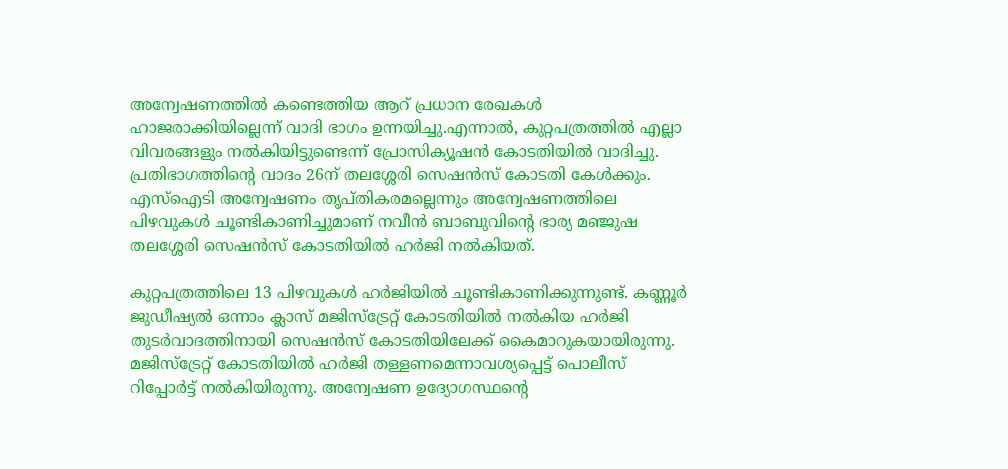അന്വേഷണത്തില്‍ കണ്ടെത്തിയ ആറ് പ്രധാന രേഖകള്‍ ഹാജരാക്കിയില്ലെന്ന് വാദി ഭാഗം ഉന്നയിച്ചു.എന്നാല്‍, കുറ്റപത്രത്തില്‍ എല്ലാ വിവരങ്ങളും നല്‍കിയിട്ടുണ്ടെന്ന് പ്രോസിക്യൂഷൻ കോടതിയില്‍ വാദിച്ചു. പ്രതിഭാഗത്തിന്‍റെ വാദം 26ന് തലശ്ശേരി സെഷൻസ് കോടതി കേള്‍ക്കും. എസ്‌ഐടി അന്വേഷണം തൃപ്തികരമല്ലെന്നും അന്വേഷണത്തിലെ പിഴവുകള്‍ ചൂണ്ടികാണിച്ചുമാണ് നവീൻ ബാബുവിന്‍റെ ഭാര്യ മഞ്ജുഷ തലശ്ശേരി സെഷൻസ് കോടതിയില്‍ ഹര്‍ജി നല്‍കിയത്.

കുറ്റപത്രത്തിലെ 13 പിഴവുകള്‍ ഹര്‍ജിയില്‍ ചൂണ്ടികാണിക്കുന്നുണ്ട്. കണ്ണൂർ ജുഡീഷ്യല്‍ ഒന്നാം ക്ലാസ് മജിസ്ട്രേറ്റ് കോടതിയില്‍ നല്‍കിയ ഹർജി തുടർവാദത്തിനായി സെഷൻസ് കോടതിയിലേക്ക് കൈമാറുകയായിരുന്നു. മജിസ്ട്രേറ്റ് കോടതിയില്‍ ഹർജി തള്ളണമെന്നാവശ്യപ്പെട്ട് പൊലീസ് റിപ്പോർട്ട് നല്‍കിയിരുന്നു. അന്വേഷണ ഉദ്യോഗസ്ഥന്‍റെ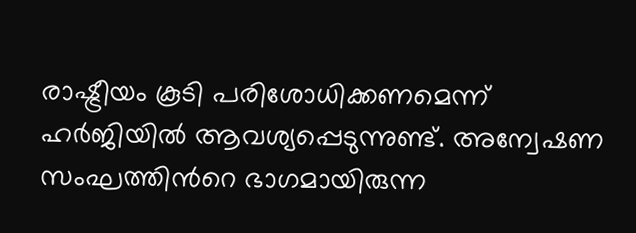രാഷ്ട്രീയം കൂടി പരിശോധിക്കണമെന്ന് ഹർജിയില്‍ ആവശ്യപ്പെടുന്നുണ്ട്. അന്വേഷണ സംഘത്തിന്‍റെ ഭാഗമായിരുന്ന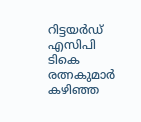റിട്ടയർഡ് എസിപി ടികെ രത്നകുമാർ കഴിഞ്ഞ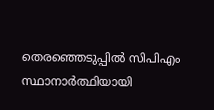തെരഞ്ഞെടുപ്പില്‍ സിപിഎം സ്ഥാനാർത്ഥിയായി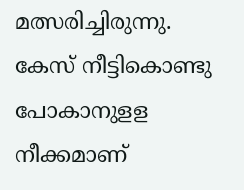മത്സരിച്ചിരുന്നു. കേസ് നീട്ടികൊണ്ടു പോകാനുളള നീക്കമാണ്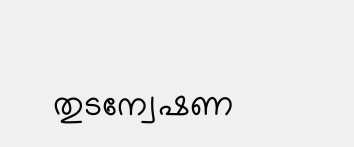തുടന്വേഷണ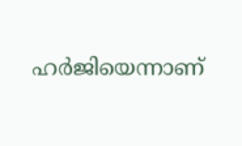ഹർജിയെന്നാണ്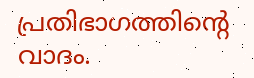പ്രതിഭാഗത്തിന്‍റെ വാദം.